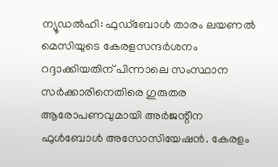ന്യൂഡൽഹി: ഫുഡ്ബോൾ താരം ലയണൽ മെസിയുടെ കേരളസന്ദർശനം റദ്ദാക്കിയതിന് പിന്നാലെ സംസ്ഥാന സർക്കാരിനെതിരെ ഗുരുതര ആരോപണവുമായി അർജന്റീന ഫുൾബോൾ അസോസിയേഷൻ. കേരളം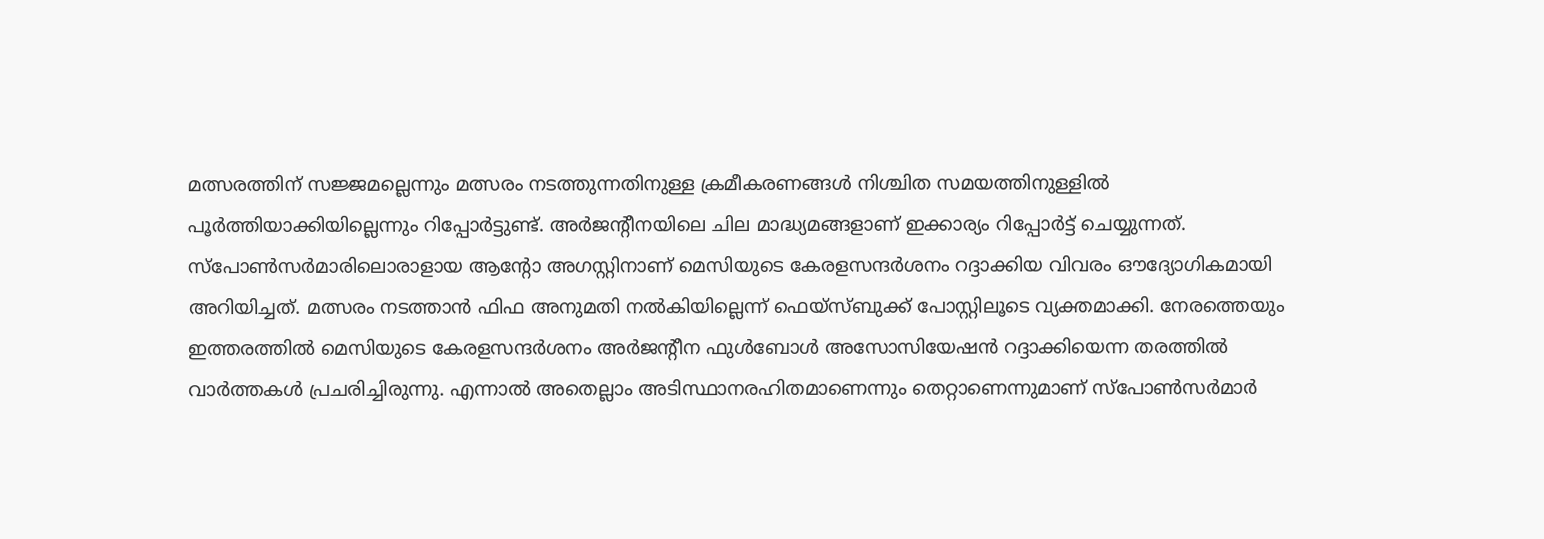മത്സരത്തിന് സജ്ജമല്ലെന്നും മത്സരം നടത്തുന്നതിനുള്ള ക്രമീകരണങ്ങൾ നിശ്ചിത സമയത്തിനുള്ളിൽ പൂർത്തിയാക്കിയില്ലെന്നും റിപ്പോർട്ടുണ്ട്. അർജന്റീനയിലെ ചില മാദ്ധ്യമങ്ങളാണ് ഇക്കാര്യം റിപ്പോർട്ട് ചെയ്യുന്നത്.
സ്പോൺസർമാരിലൊരാളായ ആന്റോ അഗസ്റ്റിനാണ് മെസിയുടെ കേരളസന്ദർശനം റദ്ദാക്കിയ വിവരം ഔദ്യോഗികമായി അറിയിച്ചത്. മത്സരം നടത്താൻ ഫിഫ അനുമതി നൽകിയില്ലെന്ന് ഫെയ്സ്ബുക്ക് പോസ്റ്റിലൂടെ വ്യക്തമാക്കി. നേരത്തെയും ഇത്തരത്തിൽ മെസിയുടെ കേരളസന്ദർശനം അർജന്റീന ഫുൾബോൾ അസോസിയേഷൻ റദ്ദാക്കിയെന്ന തരത്തിൽ വാർത്തകൾ പ്രചരിച്ചിരുന്നു. എന്നാൽ അതെല്ലാം അടിസ്ഥാനരഹിതമാണെന്നും തെറ്റാണെന്നുമാണ് സ്പോൺസർമാർ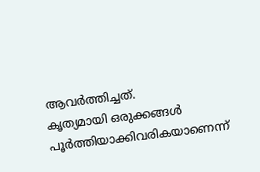ആവർത്തിച്ചത്.
കൃത്യമായി ഒരുക്കങ്ങൾ പൂർത്തിയാക്കിവരികയാണെന്ന്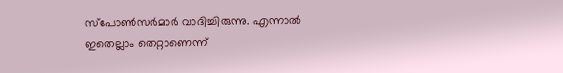സ്പോൺസർമാർ വാദിച്ചിരുന്നു. എന്നാൽ ഇതെല്ലാം തെറ്റാണെന്ന്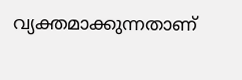വ്യക്തമാക്കുന്നതാണ്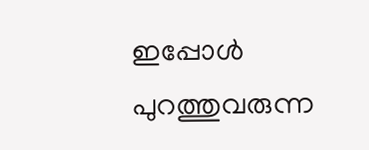ഇപ്പോൾ പുറത്തുവരുന്ന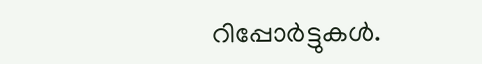റിപ്പോർട്ടുകൾ.